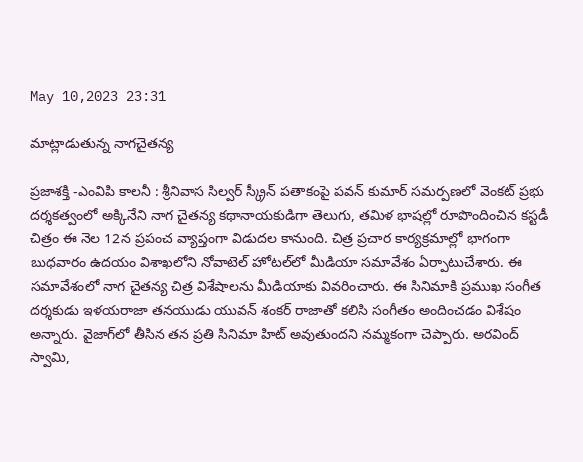May 10,2023 23:31

మాట్లాడుతున్న నాగచైతన్య

ప్రజాశక్తి -ఎంవిపి కాలనీ : శ్రీనివాస సిల్వర్‌ స్క్రీన్‌ పతాకంపై పవన్‌ కుమార్‌ సమర్పణలో వెంకట్‌ ప్రభు దర్శకత్వంలో అక్కినేని నాగ చైతన్య కథానాయకుడిగా తెలుగు, తమిళ భాషల్లో రూపొందించిన కస్టడీ చిత్రం ఈ నెల 12న ప్రపంచ వ్యాప్తంగా విడుదల కానుంది. చిత్ర ప్రచార కార్యక్రమాల్లో భాగంగా బుధవారం ఉదయం విశాఖలోని నోవాటెల్‌ హోటల్‌లో మీడియా సమావేశం ఏర్పాటుచేశారు. ఈ సమావేశంలో నాగ చైతన్య చిత్ర విశేషాలను మీడియాకు వివరించారు. ఈ సినిమాకి ప్రముఖ సంగీత దర్శకుడు ఇళయరాజా తనయుడు యువన్‌ శంకర్‌ రాజాతో కలిసి సంగీతం అందించడం విశేషం అన్నారు. వైజాగ్‌లో తీసిన తన ప్రతి సినిమా హిట్‌ అవుతుందని నమ్మకంగా చెప్పారు. అరవింద్‌ స్వామి,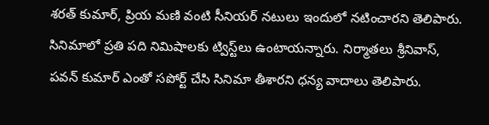శరత్‌ కుమార్‌, ప్రియ మణి వంటి సీనియర్‌ నటులు ఇందులో నటించారని తెలిపారు. సినిమాలో ప్రతి పది నిమిషాలకు ట్విస్ట్‌లు ఉంటాయన్నారు. నిర్మాతలు శ్రీనివాస్‌, పవన్‌ కుమార్‌ ఎంతో సపోర్ట్‌ చేసి సినిమా తీశారని ధన్య వాదాలు తెలిపారు.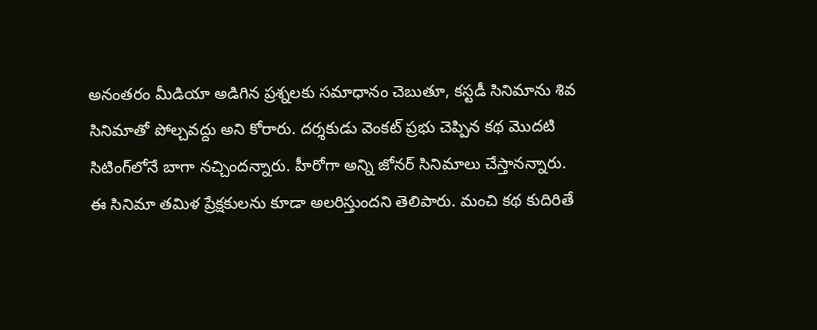అనంతరం మీడియా అడిగిన ప్రశ్నలకు సమాధానం చెబుతూ, కస్టడీ సినిమాను శివ సినిమాతో పోల్చవద్దు అని కోరారు. దర్శకుడు వెంకట్‌ ప్రభు చెప్పిన కథ మొదటి సిటింగ్‌లోనే బాగా నచ్చిందన్నారు. హీరోగా అన్ని జోనర్‌ సినిమాలు చేస్తానన్నారు. ఈ సినిమా తమిళ ప్రేక్షకులను కూడా అలరిస్తుందని తెలిపారు. మంచి కథ కుదిరితే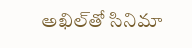అఖిల్‌తో సినిమా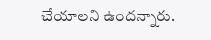చేయాలని ఉందన్నారు.